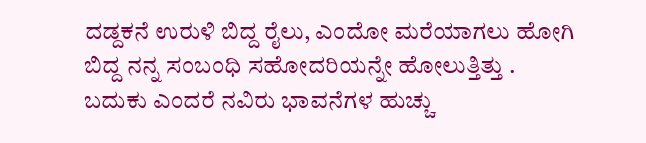ದಡ್ದಕನೆ ಉರುಳಿ ಬಿದ್ದ ರೈಲು, ಎಂದೋ ಮರೆಯಾಗಲು ಹೋಗಿ ಬಿದ್ದ ನನ್ನ ಸಂಬಂಧಿ ಸಹೋದರಿಯನ್ನೇ ಹೋಲುತ್ತಿತ್ತು .
ಬದುಕು ಎಂದರೆ ನವಿರು ಭಾವನೆಗಳ ಹುಚ್ಚು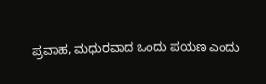ಪ್ರವಾಹ, ಮಧುರವಾದ ಒಂದು ಪಯಣ ಎಂದು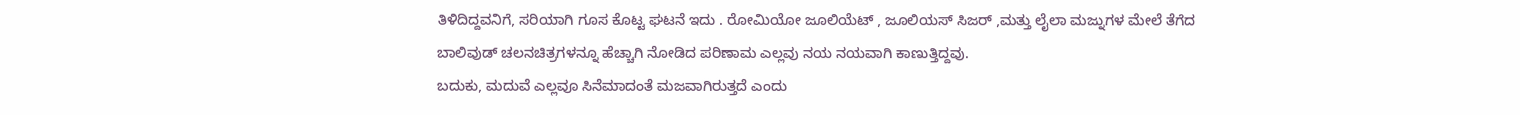ತಿಳಿದಿದ್ದವನಿಗೆ, ಸರಿಯಾಗಿ ಗೂಸ ಕೊಟ್ಟ ಘಟನೆ ಇದು . ರೋಮಿಯೋ ಜೂಲಿಯೆಟ್ , ಜೂಲಿಯಸ್ ಸಿಜರ್ ,ಮತ್ತು ಲೈಲಾ ಮಜ್ನುಗಳ ಮೇಲೆ ತೆಗೆದ ಬಾಲಿವುಡ್ ಚಲನಚಿತ್ರಗಳನ್ನೂ ಹೆಚ್ಚಾಗಿ ನೋಡಿದ ಪರಿಣಾಮ ಎಲ್ಲವು ನಯ ನಯವಾಗಿ ಕಾಣುತ್ತಿದ್ದವು.
ಬದುಕು, ಮದುವೆ ಎಲ್ಲವೂ ಸಿನೆಮಾದಂತೆ ಮಜವಾಗಿರುತ್ತದೆ ಎಂದು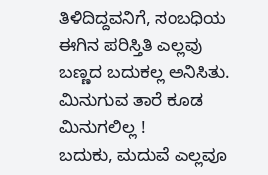ತಿಳಿದಿದ್ದವನಿಗೆ, ಸಂಬಧಿಯ ಈಗಿನ ಪರಿಸ್ತಿತಿ ಎಲ್ಲವು ಬಣ್ಣದ ಬದುಕಲ್ಲ ಅನಿಸಿತು. ಮಿನುಗುವ ತಾರೆ ಕೂಡ ಮಿನುಗಲಿಲ್ಲ !
ಬದುಕು, ಮದುವೆ ಎಲ್ಲವೂ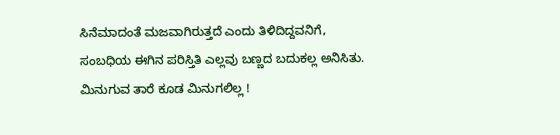ಸಿನೆಮಾದಂತೆ ಮಜವಾಗಿರುತ್ತದೆ ಎಂದು ತಿಳಿದಿದ್ದವನಿಗೆ, ಸಂಬಧಿಯ ಈಗಿನ ಪರಿಸ್ತಿತಿ ಎಲ್ಲವು ಬಣ್ಣದ ಬದುಕಲ್ಲ ಅನಿಸಿತು. ಮಿನುಗುವ ತಾರೆ ಕೂಡ ಮಿನುಗಲಿಲ್ಲ !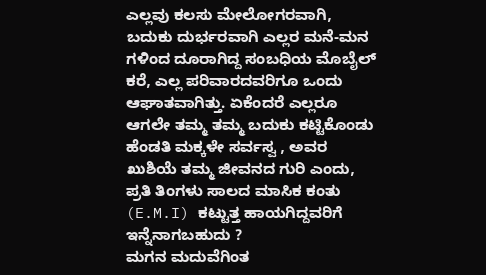ಎಲ್ಲವು ಕಲಸು ಮೇಲೋಗರವಾಗಿ, ಬದುಕು ದುರ್ಭರವಾಗಿ ಎಲ್ಲರ ಮನೆ-ಮನ ಗಳಿಂದ ದೂರಾಗಿದ್ದ ಸಂಬಧಿಯ ಮೊಬೈಲ್ ಕರೆ, ಎಲ್ಲ ಪರಿವಾರದವರಿಗೂ ಒಂದು ಆಘಾತವಾಗಿತ್ತು. ಏಕೆಂದರೆ ಎಲ್ಲರೂ ಆಗಲೇ ತಮ್ಮ ತಮ್ಮ ಬದುಕು ಕಟ್ಟಿಕೊಂಡು ಹೆಂಡತಿ ಮಕ್ಕಳೇ ಸರ್ವಸ್ವ , ಅವರ ಖುಶಿಯೆ ತಮ್ಮ ಜೀವನದ ಗುರಿ ಎಂದು, ಪ್ರತಿ ತಿಂಗಳು ಸಾಲದ ಮಾಸಿಕ ಕಂತು (E.M.I) ಕಟ್ಟುತ್ತ ಹಾಯಗಿದ್ದವರಿಗೆ ಇನ್ನೆನಾಗಬಹುದು ?
ಮಗನ ಮದುವೆಗಿಂತ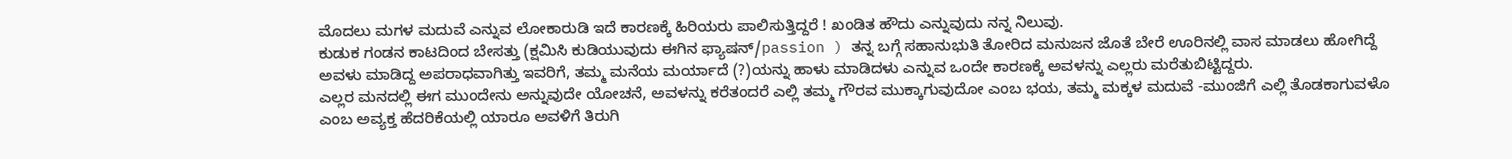ಮೊದಲು ಮಗಳ ಮದುವೆ ಎನ್ನುವ ಲೋಕಾರುಡಿ ಇದೆ ಕಾರಣಕ್ಕೆ ಹಿರಿಯರು ಪಾಲಿಸುತ್ತಿದ್ದರೆ ! ಖಂಡಿತ ಹೌದು ಎನ್ನುವುದು ನನ್ನ ನಿಲುವು.
ಕುಡುಕ ಗಂಡನ ಕಾಟದಿಂದ ಬೇಸತ್ತು (ಕ್ಷಮಿಸಿ ಕುಡಿಯುವುದು ಈಗಿನ ಫ್ಯಾಷನ್/passion ) ತನ್ನ ಬಗ್ಗೆ ಸಹಾನುಭುತಿ ತೋರಿದ ಮನುಜನ ಜೊತೆ ಬೇರೆ ಊರಿನಲ್ಲಿ ವಾಸ ಮಾಡಲು ಹೋಗಿದ್ದೆ ಅವಳು ಮಾಡಿದ್ದ ಅಪರಾಧವಾಗಿತ್ತು ಇವರಿಗೆ, ತಮ್ಮ ಮನೆಯ ಮರ್ಯಾದೆ (?)ಯನ್ನು ಹಾಳು ಮಾಡಿದಳು ಎನ್ನುವ ಒಂದೇ ಕಾರಣಕ್ಕೆ ಅವಳನ್ನು ಎಲ್ಲರು ಮರೆತುಬಿಟ್ಟಿದ್ದರು.
ಎಲ್ಲರ ಮನದಲ್ಲಿ ಈಗ ಮುಂದೇನು ಅನ್ನುವುದೇ ಯೋಚನೆ, ಅವಳನ್ನು ಕರೆತಂದರೆ ಎಲ್ಲಿ ತಮ್ಮ ಗೌರವ ಮುಕ್ಕಾಗುವುದೋ ಎಂಬ ಭಯ, ತಮ್ಮ ಮಕ್ಕಳ ಮದುವೆ -ಮುಂಜಿಗೆ ಎಲ್ಲಿ ತೊಡಕಾಗುವಳೊ ಎಂಬ ಅವ್ಯಕ್ತ ಹೆದರಿಕೆಯಲ್ಲಿ ಯಾರೂ ಅವಳಿಗೆ ತಿರುಗಿ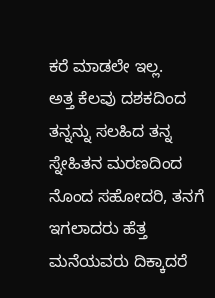ಕರೆ ಮಾಡಲೇ ಇಲ್ಲ.
ಅತ್ತ ಕೆಲವು ದಶಕದಿಂದ ತನ್ನನ್ನು ಸಲಹಿದ ತನ್ನ ಸ್ನೇಹಿತನ ಮರಣದಿಂದ ನೊಂದ ಸಹೋದರಿ, ತನಗೆ ಇಗಲಾದರು ಹೆತ್ತ ಮನೆಯವರು ದಿಕ್ಕಾದರೆ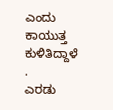ಎಂದು ಕಾಯುತ್ತ ಕುಳಿತಿದ್ದಾಳೆ .
ಎರಡು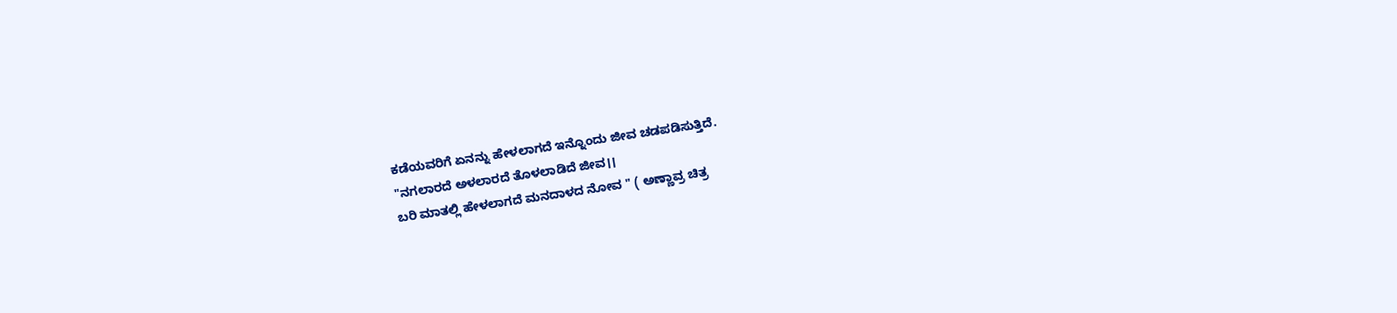ಕಡೆಯವರಿಗೆ ಏನನ್ನು ಹೇಳಲಾಗದೆ ಇನ್ನೊಂದು ಜೀವ ಚಡಪಡಿಸುತ್ತಿದೆ.
"ನಗಲಾರದೆ ಅಳಲಾರದೆ ತೊಳಲಾಡಿದೆ ಜೀವ।।
ಬರಿ ಮಾತಲ್ಲಿ ಹೇಳಲಾಗದೆ ಮನದಾಳದ ನೋವ " ( ಅಣ್ಣಾವ್ರ ಚಿತ್ರ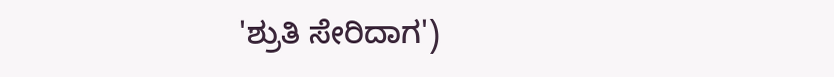'ಶ್ರುತಿ ಸೇರಿದಾಗ')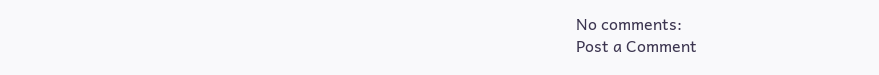No comments:
Post a Comment